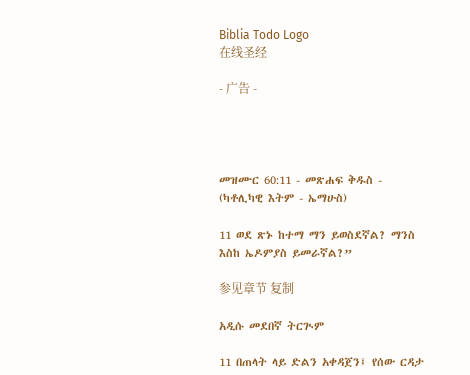Biblia Todo Logo
在线圣经

- 广告 -




መዝሙር 60:11 - መጽሐፍ ቅዱስ - (ካቶሊካዊ እትም - ኤማሁስ)

11 ወደ ጽኑ ከተማ ማን ይወስደኛል? ማንስ እስከ ኤዶምያስ ይመራኛል?”

参见章节 复制

አዲሱ መደበኛ ትርጒም

11 በጠላት ላይ ድልን አቀዳጀን፤ የሰው ርዳታ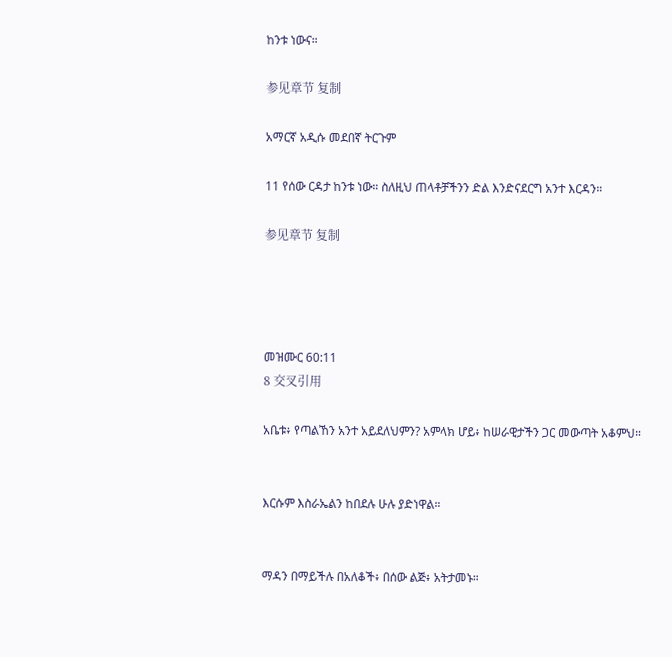ከንቱ ነውና።

参见章节 复制

አማርኛ አዲሱ መደበኛ ትርጉም

11 የሰው ርዳታ ከንቱ ነው። ስለዚህ ጠላቶቻችንን ድል እንድናደርግ አንተ እርዳን።

参见章节 复制




መዝሙር 60:11
8 交叉引用

አቤቱ፥ የጣልኸን አንተ አይደለህምን? አምላክ ሆይ፥ ከሠራዊታችን ጋር መውጣት አቆምህ።


እርሱም እስራኤልን ከበደሉ ሁሉ ያድነዋል።


ማዳን በማይችሉ በአለቆች፥ በሰው ልጅ፥ አትታመኑ።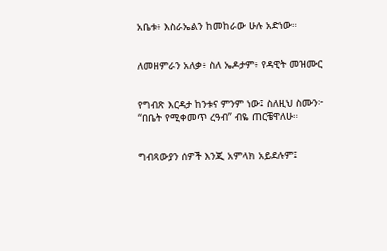አቤቱ፥ እስራኤልን ከመከራው ሁሉ አድነው።


ለመዘምራን አለቃ፥ ስለ ኤዶታም፥ የዳዊት መዝሙር


የግብጽ እርዳታ ከንቱና ምንም ነው፤ ስለዚህ ስሙን፦ “በቤት የሚቀመጥ ረዓብ” ብዬ ጠርቼዋለሁ።


ግብጻውያን ሰዎች እንጂ አምላክ አይደሉም፤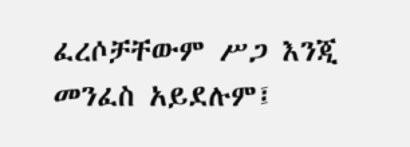ፈረሶቻቸውም ሥጋ እንጂ መንፈስ አይደሉም፤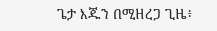ጌታ እጁን በሚዘረጋ ጊዜ፥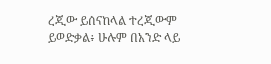ረጂው ይሰናከላል ተረጂውም ይወድቃል፥ ሁሉም በአንድ ላይ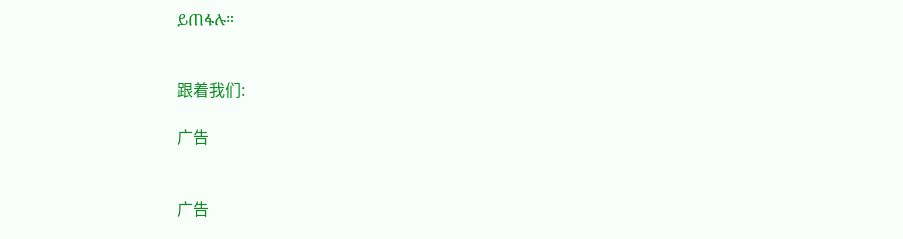ይጠፋሉ።


跟着我们:

广告


广告